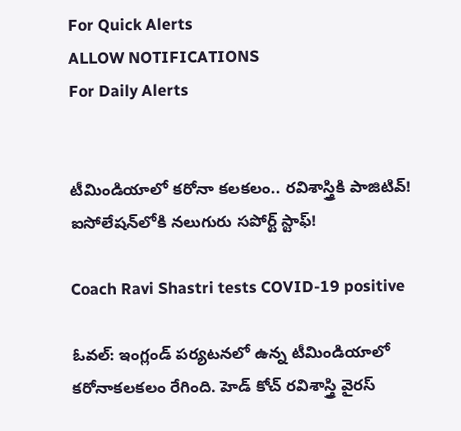For Quick Alerts
ALLOW NOTIFICATIONS
For Daily Alerts


టీమిండియాలో కరోనా కలకలం.. రవిశాస్త్రికి పాజిటివ్! ఐసోలేషన్‌లోకి నలుగురు సపోర్ట్ స్టాఫ్!

Coach Ravi Shastri tests COVID-19 positive

ఓవల్: ఇంగ్లండ్ పర్యటనలో ఉన్న టీమిండియాలో కరోనాకలకలం రేగింది. హెడ్ కోచ్ రవిశాస్త్రి వైరస్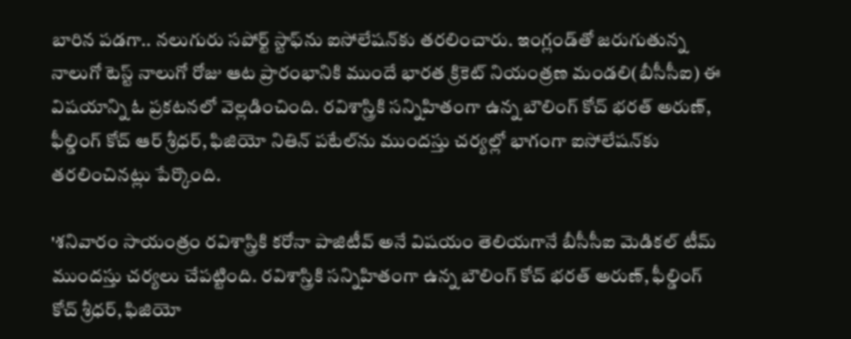బారిన పడగా.. నలుగురు సపోర్ట్ స్టాఫ్‌ను ఐసోలేషన్‌కు తరలించారు. ఇంగ్లండ్‌తో జరుగుతున్న నాలుగో టెస్ట్ నాలుగో రోజు ఆట ప్రారంభానికి ముందే భారత క్రికెట్ నియంత్రణ మండలి(బీసీసీఐ) ఈ విషయాన్ని ఓ ప్రకటనలో వెల్లడించింది. రవిశాస్త్రికి సన్నిహితంగా ఉన్న బౌలింగ్ కోచ్ భరత్ అరుణ్, ఫీల్డింగ్ కోచ్ ఆర్ శ్రీధర్, ఫిజియో నితిన్ పటేల్‌ను ముందస్తు చర్యల్లో భాగంగా ఐసోలేషన్‌కు తరలించినట్లు పేర్కొంది.

'శనివారం సాయంత్రం రవిశాస్త్రికి కరోనా పాజిటీవ్ అనే విషయం తెలియగానే బీసీసీఐ మెడికల్ టీమ్ ముందస్తు చర్యలు చేపట్టింది. రవిశాస్త్రికి సన్నిహితంగా ఉన్న బౌలింగ్ కోచ్ భరత్ అరుణ్, ఫీల్డింగ్ కోచ్ శ్రీధర్, ఫిజియో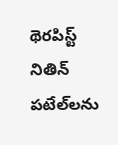థెరపిస్ట్ నితిన్ పటేల్‌లను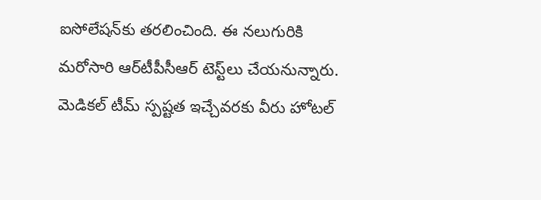ఐసోలేషన్‌కు తరలించింది. ఈ నలుగురికి మరోసారి ఆర్‌‌టీపీసీఆర్ టెస్ట్‌లు చేయనున్నారు. మెడికల్ టీమ్ స్పష్టత ఇచ్చేవరకు వీరు హోటల్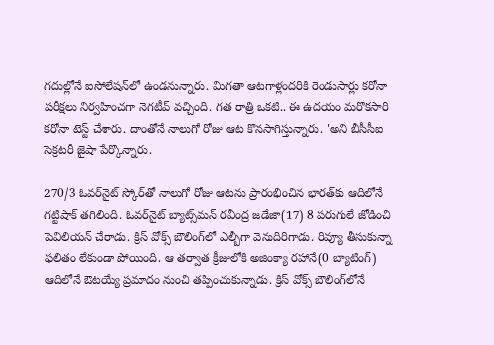గదుల్లోనే ఐసోలేషన్‌లో ఉండనున్నారు. మిగతా ఆటగాళ్లందరికి రెండుసార్లు కరోనా పరీక్షలు నిర్వహించగా నెగటీవ్ వచ్చింది. గత రాత్రి ఒకటి.. ఈ ఉదయం మరొకసారి కరోనా టెస్ట్ చేశారు. దాంతోనే నాలుగో రోజు ఆట కొనసాగిస్తున్నారు. 'అని బీసీసీఐ సెక్రటరీ జైషా పేర్కొన్నారు.

270/3 ఓవర్‌నైట్ స్కోర్‌‌తో నాలుగో రోజు ఆటను ప్రారంభించిన భారత్‌కు ఆదిలోనే గట్టిషాక్ తగిలింది. ఓవర్‌నైట్ బ్యాట్స్‌మన్ రవీంద్ర జడేజా(17) 8 పరుగులే జోడించి పెవిలియన్ చేరాడు. క్రిస్ వోక్స్ బౌలింగ్‌లో ఎల్బీగా వెనుదిరిగాడు. రివ్యూ తీసుకున్నా ఫలితం లేకుండా పోయింది. ఆ తర్వాత క్రీజులోకి అజింక్యా రహానే(0 బ్యాటింగ్) ఆదిలోనే ఔటయ్యే ప్రమాదం నుంచి తప్పించుకున్నాడు. క్రిస్ వోక్స్ బౌలింగ్‌లోనే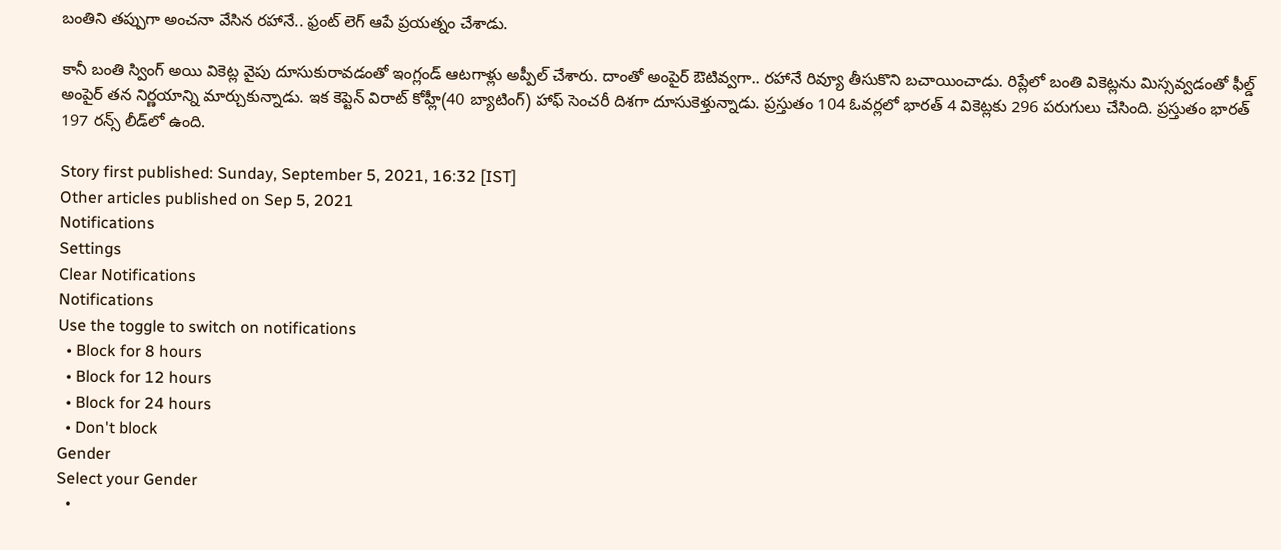బంతిని తప్పుగా అంచనా వేసిన రహానే.. ఫ్రంట్ లెగ్ ఆపే ప్రయత్నం చేశాడు.

కానీ బంతి స్వింగ్ అయి వికెట్ల వైపు దూసుకురావడంతో ఇంగ్లండ్ ఆటగాళ్లు అప్పీల్ చేశారు. దాంతో అంపైర్ ఔటివ్వగా.. రహానే రివ్యూ తీసుకొని బచాయించాడు. రిప్లేలో బంతి వికెట్లను మిస్సవ్వడంతో ఫీల్డ్ అంపైర్ తన నిర్ణయాన్ని మార్చుకున్నాడు. ఇక కెప్టెన్ విరాట్ కోహ్లీ(40 బ్యాటింగ్) హాఫ్ సెంచరీ దిశగా దూసుకెళ్తున్నాడు. ప్రస్తుతం 104 ఓవర్లలో భారత్ 4 వికెట్లకు 296 పరుగులు చేసింది. ప్రస్తుతం భారత్ 197 రన్స్ లీడ్‌లో ఉంది.

Story first published: Sunday, September 5, 2021, 16:32 [IST]
Other articles published on Sep 5, 2021
Notifications
Settings
Clear Notifications
Notifications
Use the toggle to switch on notifications
  • Block for 8 hours
  • Block for 12 hours
  • Block for 24 hours
  • Don't block
Gender
Select your Gender
  •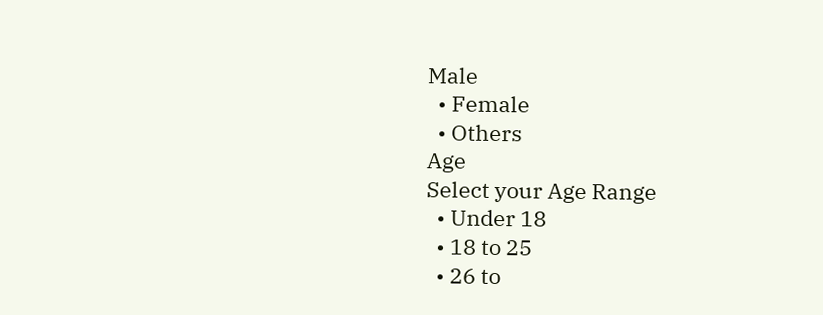Male
  • Female
  • Others
Age
Select your Age Range
  • Under 18
  • 18 to 25
  • 26 to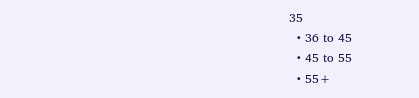35
  • 36 to 45
  • 45 to 55
  • 55+